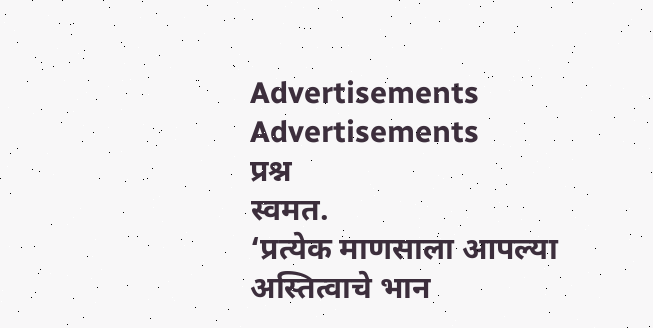Advertisements
Advertisements
प्रश्न
स्वमत.
‘प्रत्येक माणसाला आपल्या अस्तित्वाचे भान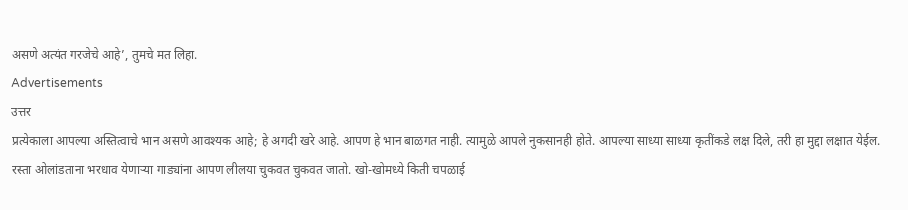असणे अत्यंत गरजेचे आहे’, तुमचे मत लिहा.
Advertisements
उत्तर
प्रत्येकाला आपल्या अस्तित्वाचे भान असणे आवश्यक आहे; हे अगदी खरे आहे. आपण हे भान बाळगत नाही. त्यामुळे आपले नुकसानही होते. आपल्या साध्या साध्या कृतींकडे लक्ष दिले, तरी हा मुद्दा लक्षात येईल. रस्ता ओलांडताना भरधाव येणाऱ्या गाड्यांना आपण लीलया चुकवत चुकवत जातो. खो-खोमध्ये किती चपळाई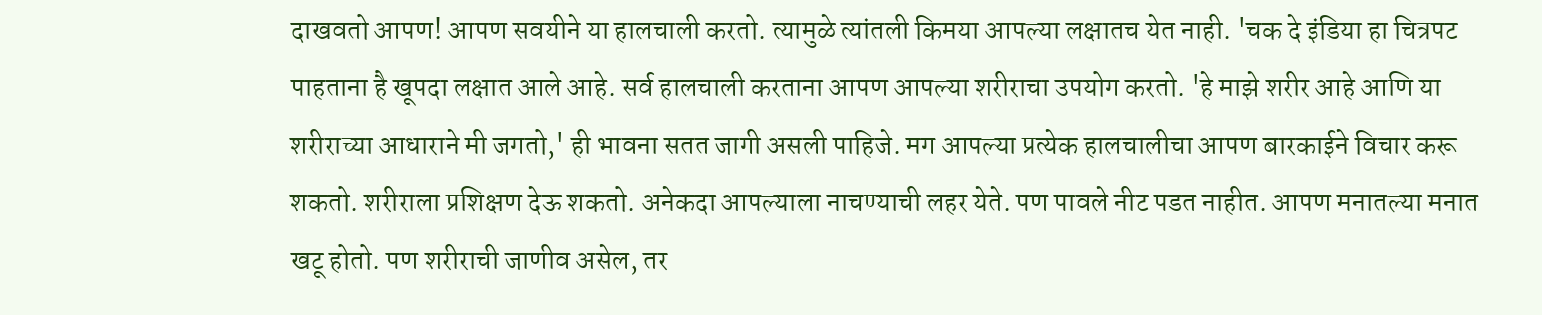दाखवतो आपण! आपण सवयीने या हालचाली करतो. त्यामुळे त्यांतली किमया आपल्या लक्षातच येत नाही. 'चक दे इंडिया हा चित्रपट पाहताना है खूपदा लक्षात आले आहे. सर्व हालचाली करताना आपण आपल्या शरीराचा उपयोग करतो. 'हे माझे शरीर आहे आणि या शरीराच्या आधाराने मी जगतो,' ही भावना सतत जागी असली पाहिजे. मग आपल्या प्रत्येक हालचालीचा आपण बारकाईने विचार करू शकतो. शरीराला प्रशिक्षण देऊ शकतो. अनेकदा आपल्याला नाचण्याची लहर येते. पण पावले नीट पडत नाहीत. आपण मनातल्या मनात खटू होतो. पण शरीराची जाणीव असेल, तर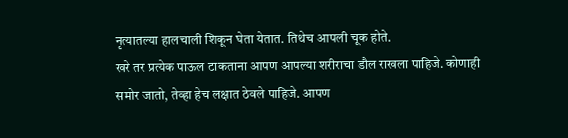नृत्यातल्या हालचाली शिकून घेता येतात. तिथेच आपली चूक होते.
खरे तर प्रत्येक पाऊल टाकताना आपण आपल्या शरीराचा डौल राखला पाहिजे. कोणाही समोर जातो, तेव्हा हेच लक्षात ठेवले पाहिजे. आपण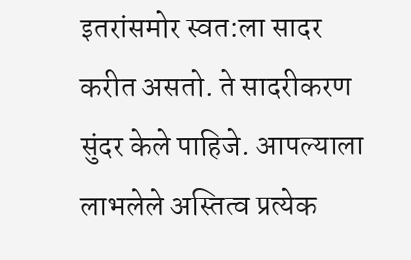इतरांसमोर स्वत:ला सादर करीत असतो. ते सादरीकरण सुंदर केले पाहिजे. आपल्याला लाभलेले अस्तित्व प्रत्येक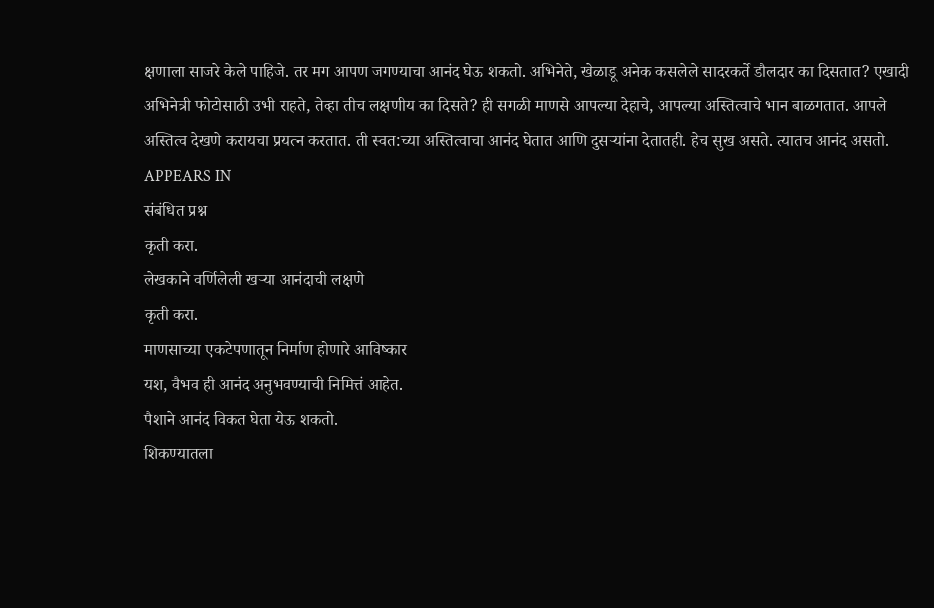क्षणाला साजरे केले पाहिजे. तर मग आपण जगण्याचा आनंद घेऊ शकतो. अभिनेते, खेळाडू अनेक कसलेले सादरकर्ते डौलदार का दिसतात? एखादी अभिनेत्री फोटोसाठी उभी राहते, तेव्हा तीच लक्षणीय का दिसते? ही सगळी माणसे आपल्या देहाचे, आपल्या अस्तित्वाचे भान बाळगतात. आपले अस्तित्व देखणे करायचा प्रयत्न करतात. ती स्वत:च्या अस्तित्वाचा आनंद घेतात आणि दुसऱ्यांना देतातही. हेच सुख असते. त्यातच आनंद असतो.
APPEARS IN
संबंधित प्रश्न
कृती करा.
लेखकाने वर्णिलेली खऱ्या आनंदाची लक्षणे
कृती करा.
माणसाच्या एकटेपणातून निर्माण होणारे आविष्कार
यश, वैभव ही आनंद अनुभवण्याची निमित्तं आहेत.
पैशाने आनंद विकत घेता येऊ शकतो.
शिकण्यातला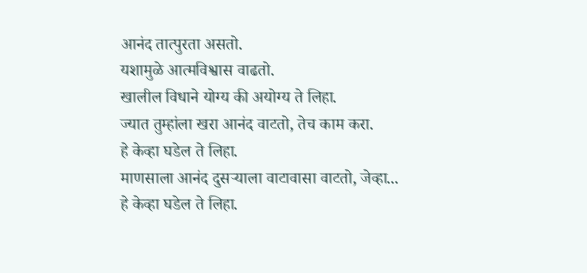आनंद तात्पुरता असतो.
यशामुळे आत्मविश्वास वाढतो.
खालील विधाने योग्य की अयोग्य ते लिहा.
ज्यात तुम्हांला खरा आनंद वाटतो, तेच काम करा.
हे केव्हा घडेल ते लिहा.
माणसाला आनंद दुसऱ्याला वाटावासा वाटतो, जेव्हा...
हे केव्हा घडेल ते लिहा.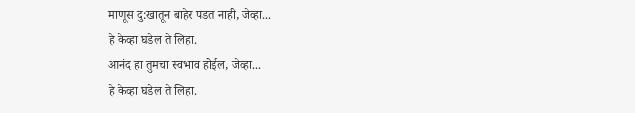माणूस दु:खातून बाहेर पडत नाही, जेव्हा...
हे केव्हा घडेल ते लिहा.
आनंद हा तुमचा स्वभाव होईल, जेव्हा...
हे केव्हा घडेल ते लिहा.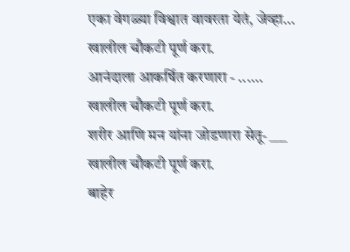एका वेगळ्या विश्वात वावरता येतं, जेव्हा...
खालील चौकटी पूर्ण करा.
आनंदाला आकर्षित करणारा - ......
खालील चौकटी पूर्ण करा.
शरीर आणि मन यांना जोडणारा सेतू- ___
खालील चौकटी पूर्ण करा.
बाहेर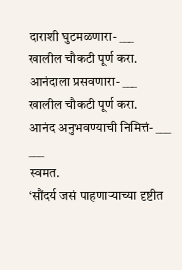दाराशी घुटमळणारा- ___
खालील चौकटी पूर्ण करा.
आनंदाला प्रसवणारा- ___
खालील चौकटी पूर्ण करा.
आनंद अनुभवण्याची निमित्तं- ___ ___
स्वमत.
‘सौंदर्य जसं पाहणाऱ्याच्या दृष्टीत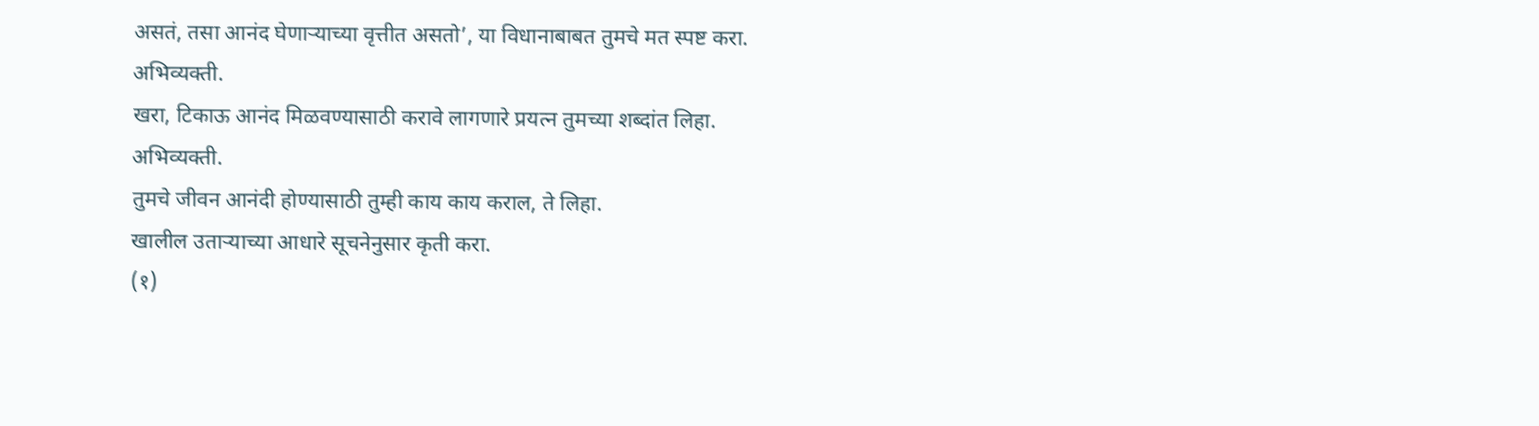असतं, तसा आनंद घेणाऱ्याच्या वृत्तीत असतो’, या विधानाबाबत तुमचे मत स्पष्ट करा.
अभिव्यक्ती.
खरा, टिकाऊ आनंद मिळवण्यासाठी करावे लागणारे प्रयत्न तुमच्या शब्दांत लिहा.
अभिव्यक्ती.
तुमचे जीवन आनंदी होण्यासाठी तुम्ही काय काय कराल, ते लिहा.
खालील उताऱ्याच्या आधारे सूचनेनुसार कृती करा.
(१)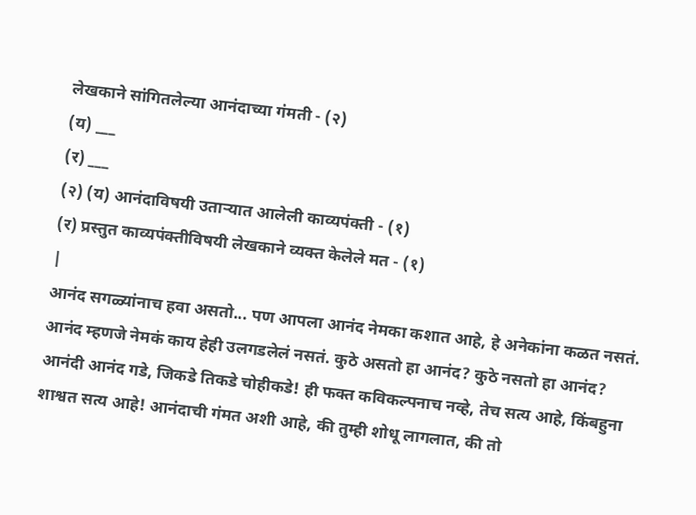लेखकाने सांगितलेल्या आनंदाच्या गंमती - (२)
(य) ___
(र) ___
(२) (य) आनंदाविषयी उताऱ्यात आलेली काव्यपंक्ती - (१)
(र) प्रस्तुत काव्यपंक्तीविषयी लेखकाने व्यक्त केलेले मत - (१)
|
आनंद सगळ्यांनाच हवा असतो... पण आपला आनंद नेमका कशात आहे, हे अनेकांना कळत नसतं. आनंद म्हणजे नेमकं काय हेही उलगडलेलं नसतं. कुठे असतो हा आनंद? कुठे नसतो हा आनंद? आनंदी आनंद गडे, जिकडे तिकडे चोहीकडे! ही फक्त कविकल्पनाच नव्हे, तेच सत्य आहे, किंबहुना शाश्वत सत्य आहे! आनंदाची गंमत अशी आहे, की तुम्ही शोधू लागलात, की तो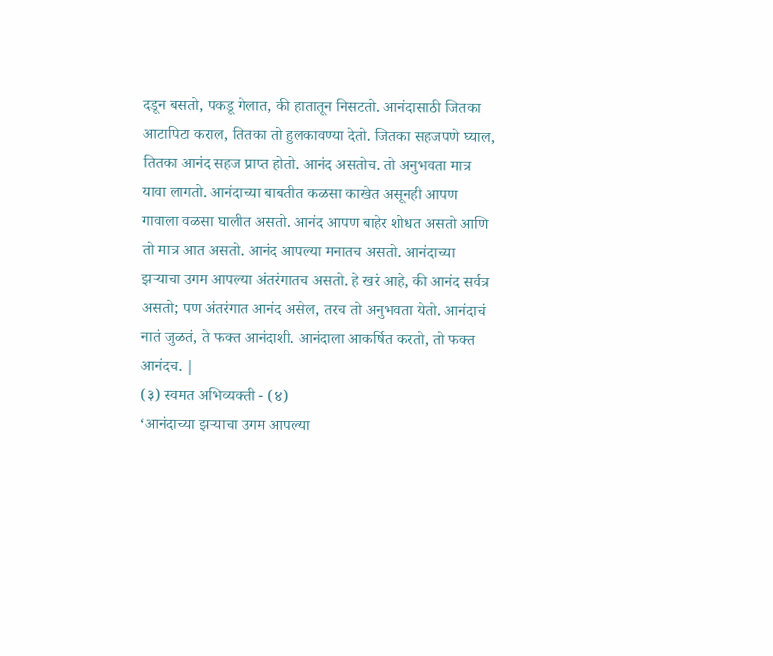दडून बसतो, पकडू गेलात, की हातातून निसटतो. आनंदासाठी जितका आटापिटा कराल, तितका तो हुलकावण्या देतो. जितका सहजपणे घ्याल, तितका आनंद सहज प्राप्त होतो. आनंद असतोच. तो अनुभवता मात्र यावा लागतो. आनंदाच्या बाबतीत कळसा काखेत असूनही आपण गावाला वळसा घालीत असतो. आनंद आपण बाहेर शोधत असतो आणि तो मात्र आत असतो. आनंद आपल्या मनातच असतो. आनंदाच्या झऱ्याचा उगम आपल्या अंतरंगातच असतो. हे खरं आहे, की आनंद सर्वत्र असतो; पण अंतरंगात आनंद असेल, तरच तो अनुभवता येतो. आनंदाचं नातं जुळतं, ते फक्त आनंदाशी. आनंदाला आकर्षित करतो, तो फक्त आनंदच. |
(३) स्वमत अभिव्यक्ती - (४)
‘आनंदाच्या झऱ्याचा उगम आपल्या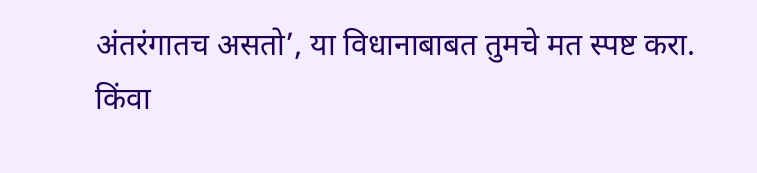अंतरंगातच असतो’, या विधानाबाबत तुमचे मत स्पष्ट करा.
किंवा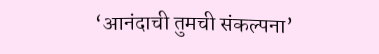‘आनंदाची तुमची संकल्पना’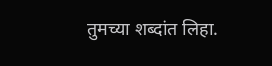तुमच्या शब्दांत लिहा.